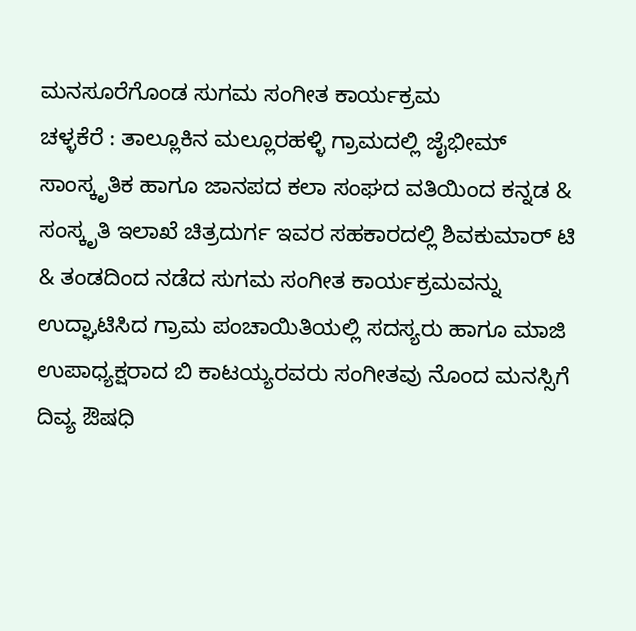ಮನಸೂರೆಗೊಂಡ ಸುಗಮ ಸಂಗೀತ ಕಾರ್ಯಕ್ರಮ
ಚಳ್ಳಕೆರೆ : ತಾಲ್ಲೂಕಿನ ಮಲ್ಲೂರಹಳ್ಳಿ ಗ್ರಾಮದಲ್ಲಿ ಜೈಭೀಮ್ ಸಾಂಸ್ಕೃತಿಕ ಹಾಗೂ ಜಾನಪದ ಕಲಾ ಸಂಘದ ವತಿಯಿಂದ ಕನ್ನಡ & ಸಂಸ್ಕೃತಿ ಇಲಾಖೆ ಚಿತ್ರದುರ್ಗ ಇವರ ಸಹಕಾರದಲ್ಲಿ ಶಿವಕುಮಾರ್ ಟಿ & ತಂಡದಿಂದ ನಡೆದ ಸುಗಮ ಸಂಗೀತ ಕಾರ್ಯಕ್ರಮವನ್ನು ಉದ್ಘಾಟಿಸಿದ ಗ್ರಾಮ ಪಂಚಾಯಿತಿಯಲ್ಲಿ ಸದಸ್ಯರು ಹಾಗೂ ಮಾಜಿ ಉಪಾಧ್ಯಕ್ಷರಾದ ಬಿ ಕಾಟಯ್ಯರವರು ಸಂಗೀತವು ನೊಂದ ಮನಸ್ಸಿಗೆ ದಿವ್ಯ ಔಷಧಿ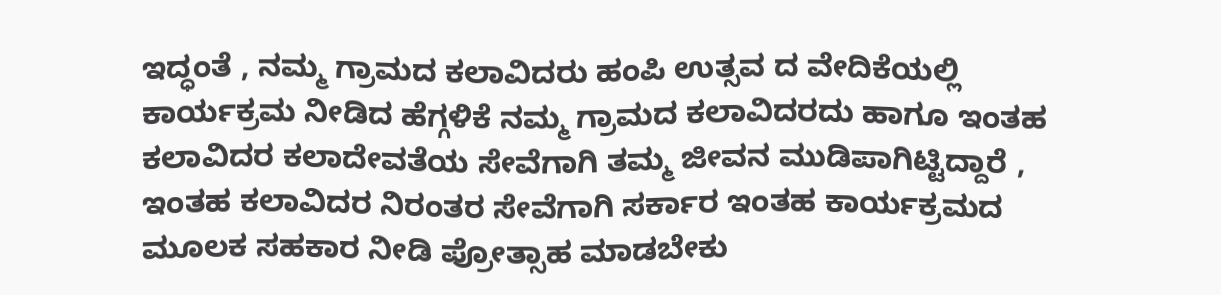ಇದ್ಧಂತೆ , ನಮ್ಮ ಗ್ರಾಮದ ಕಲಾವಿದರು ಹಂಪಿ ಉತ್ಸವ ದ ವೇದಿಕೆಯಲ್ಲಿ ಕಾರ್ಯಕ್ರಮ ನೀಡಿದ ಹೆಗ್ಗಳಿಕೆ ನಮ್ಮ ಗ್ರಾಮದ ಕಲಾವಿದರದು ಹಾಗೂ ಇಂತಹ ಕಲಾವಿದರ ಕಲಾದೇವತೆಯ ಸೇವೆಗಾಗಿ ತಮ್ಮ ಜೀವನ ಮುಡಿಪಾಗಿಟ್ಟಿದ್ದಾರೆ ,
ಇಂತಹ ಕಲಾವಿದರ ನಿರಂತರ ಸೇವೆಗಾಗಿ ಸರ್ಕಾರ ಇಂತಹ ಕಾರ್ಯಕ್ರಮದ ಮೂಲಕ ಸಹಕಾರ ನೀಡಿ ಪ್ರೋತ್ಸಾಹ ಮಾಡಬೇಕು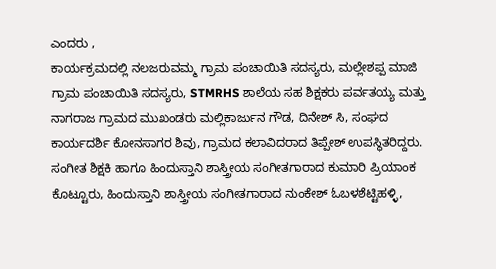ಎಂದರು ,
ಕಾರ್ಯಕ್ರಮದಲ್ಲಿ ನಲಜರುವಮ್ಮ ಗ್ರಾಮ ಪಂಚಾಯಿತಿ ಸದಸ್ಯರು, ಮಲ್ಲೇಶಪ್ಪ ಮಾಜಿ ಗ್ರಾಮ ಪಂಚಾಯಿತಿ ಸದಸ್ಯರು, STMRHS ಶಾಲೆಯ ಸಹ ಶಿಕ್ಷಕರು ಪರ್ವತಯ್ಯ ಮತ್ತು ನಾಗರಾಜ ಗ್ರಾಮದ ಮುಖಂಡರು ಮಲ್ಲಿಕಾರ್ಜುನ ಗೌಡ, ದಿನೇಶ್ ಸಿ, ಸಂಘದ ಕಾರ್ಯದರ್ಶಿ ಕೋನಸಾಗರ ಶಿವು, ಗ್ರಾಮದ ಕಲಾವಿದರಾದ ತಿಪ್ಪೇಶ್ ಉಪಸ್ಥಿತರಿದ್ದರು.
ಸಂಗೀತ ಶಿಕ್ಷಕಿ ಹಾಗೂ ಹಿಂದುಸ್ತಾನಿ ಶಾಸ್ತ್ರೀಯ ಸಂಗೀತಗಾರಾದ ಕುಮಾರಿ ಪ್ರಿಯಾಂಕ ಕೊಟ್ಟೂರು, ಹಿಂದುಸ್ತಾನಿ ಶಾಸ್ತ್ರೀಯ ಸಂಗೀತಗಾರಾದ ನುಂಕೇಶ್ ಓಬಳಶೆಟ್ಟಿಹಳ್ಳಿ,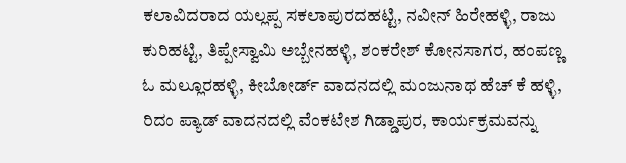ಕಲಾವಿದರಾದ ಯಲ್ಲಪ್ಪ ಸಕಲಾಪುರದಹಟ್ಟಿ, ನವೀನ್ ಹಿರೇಹಳ್ಳಿ, ರಾಜು ಕುರಿಹಟ್ಟಿ, ತಿಪ್ಪೇಸ್ವಾಮಿ ಅಬ್ಬೇನಹಳ್ಳಿ, ಶಂಕರೇಶ್ ಕೋನಸಾಗರ, ಹಂಪಣ್ಣ ಓ ಮಲ್ಲೂರಹಳ್ಳಿ, ಕೀಬೋರ್ಡ್ ವಾದನದಲ್ಲಿ ಮಂಜುನಾಥ ಹೆಚ್ ಕೆ ಹಳ್ಳಿ, ರಿದಂ ಪ್ಯಾಡ್ ವಾದನದಲ್ಲಿ ವೆಂಕಟೇಶ ಗಿಡ್ಡಾಪುರ, ಕಾರ್ಯಕ್ರಮವನ್ನು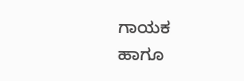ಗಾಯಕ ಹಾಗೂ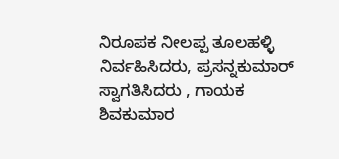ನಿರೂಪಕ ನೀಲಪ್ಪ ತೂಲಹಳ್ಳಿ ನಿರ್ವಹಿಸಿದರು, ಪ್ರಸನ್ನಕುಮಾರ್ ಸ್ವಾಗತಿಸಿದರು , ಗಾಯಕ ಶಿವಕುಮಾರ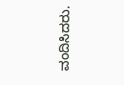ವಂದಿಸಿದರು.